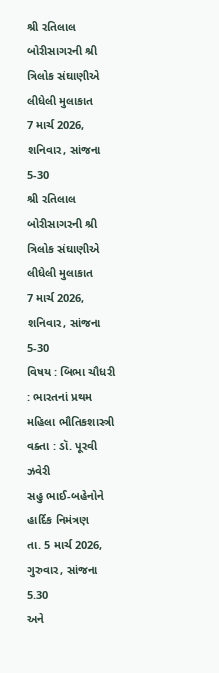શ્રી રતિલાલ બોરીસાગરની શ્રી ત્રિલોક સંઘાણીએ લીધેલી મુલાકાત
7 માર્ચ 2026, શનિવાર, સાંજના 5-30
શ્રી રતિલાલ બોરીસાગરની શ્રી ત્રિલોક સંઘાણીએ લીધેલી મુલાકાત
7 માર્ચ 2026, શનિવાર, સાંજના 5-30
વિષય : બિભા ચૌધરી : ભારતનાં પ્રથમ મહિલા ભૌતિકશાસ્ત્રી
વક્તા : ડૉ. પૂરવી ઝવેરી
સહુ ભાઈ-બહેનોને હાર્દિક નિમંત્રણ
તા. 5 માર્ચ 2026, ગુરુવાર, સાંજના 5.30
અને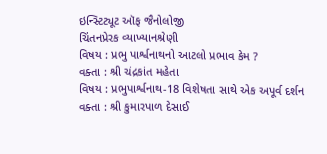ઇન્સ્ટિટ્યૂટ ઑફ જૈનોલોજી
ચિંતનપ્રેરક વ્યાખ્યાનશ્રેણી
વિષય : પ્રભુ પાર્શ્વનાથનો આટલો પ્રભાવ કેમ ?
વક્તા : શ્રી ચંદ્રકાંત મહેતા
વિષય : પ્રભુપાર્શ્વનાથ-18 વિશેષતા સાથે એક અપૂર્વ દર્શન
વક્તા : શ્રી કુમારપાળ દેસાઈ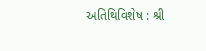અતિથિવિશેષ : શ્રી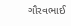ગૌરવભાઈ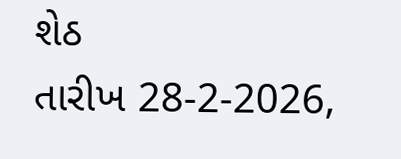શેઠ
તારીખ 28-2-2026,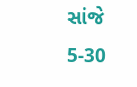સાંજે 5-30